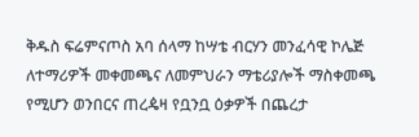ቅዱስ ፍሬምናጦስ አባ ሰላማ ከሣቴ ብርሃን መንፈሳዊ ኮሌጅ ለተማሪዎች መቀመጫና ለመምህራን ማቴሪያሎች ማስቀመጫ የሚሆን ወንበርና ጠረዼዛ የቧንቧ ዕቃዎች በጨረታ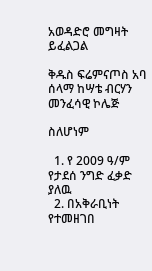አወዳድሮ መግዛት ይፈልጋል

ቅዱስ ፍሬምናጦስ አባ ሰላማ ከሣቴ ብርሃን መንፈሳዊ ኮሌጅ

ስለሆነም

  1. የ 2009 ዓ/ም የታደሰ ንግድ ፈቃድ ያለዉ
  2. በአቅራቢነት የተመዘገበ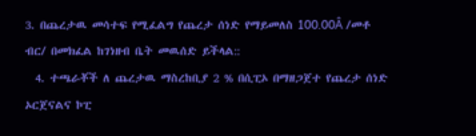3. በጨረታዉ መሳተፍ የሚፈልግ የጨረታ ሰነድ የማይመለስ 100.00Â /መቶ ብር/ በመክፈል ከገነዘብ ቤት መዉሰድ ይችላል::
  4. ተጫራቾች ለ ጨረታዉ ማስረከቢያ 2 % በሲፒኦ በማዘጋጀተ የጨረታ ሰነድ ኦርጀናልና ኮፒ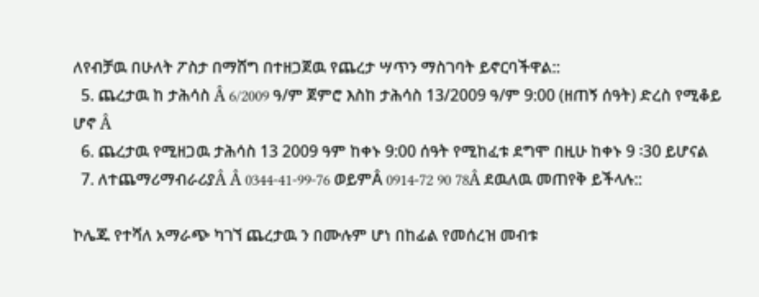ለየብቻዉ በሁለት ፖስታ በማሸግ በተዘጋጀዉ የጨረታ ሣጥን ማስገባት ይኖርባችዋል::
  5. ጨረታዉ ከ ታሕሳስ Â 6/2009 ዓ/ም ጀምሮ እስከ ታሕሳስ 13/2009 ዓ/ም 9:00 (ዘጠኝ ሰዓት) ድረስ የሚቆይ ሆኖ Â
  6. ጨረታዉ የሚዘጋዉ ታሕሳስ 13 2009 ዓም ከቀኑ 9:00 ሰዓት የሚከፈቱ ደግሞ በዚሁ ከቀኑ 9 ፡30 ይሆናል
  7. ለተጨማሪማብራሪያÂ Â 0344-41-99-76 ወይምÂ 0914-72 90 78Â ደዉለዉ መጠየቅ ይችላሉ::

ኮሌጁ የተሻለ አማራጭ ካገኘ ጨረታዉ ን በሙሉም ሆነ በከፊል የመሰረዝ መብቱ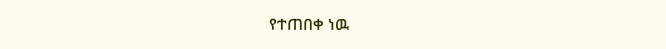የተጠበቀ ነዉ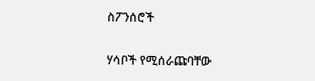ስፖንሰሮች

ሃሳቦች የሚሰራጩባቸው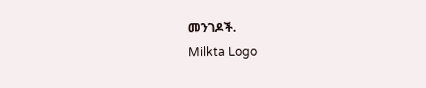መንገዶች.
Milkta Logo